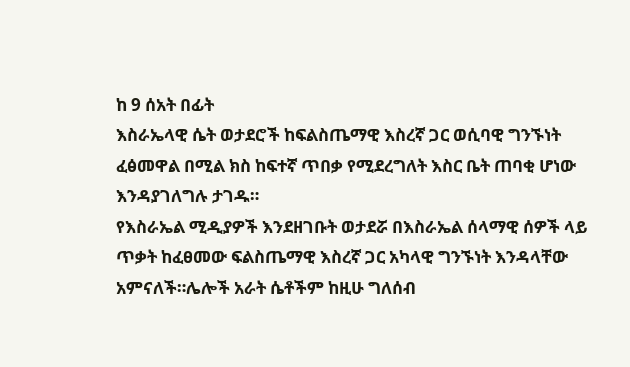ከ 9 ሰአት በፊት
እስራኤላዊ ሴት ወታደሮች ከፍልስጤማዊ እስረኛ ጋር ወሲባዊ ግንኙነት ፈፅመዋል በሚል ክስ ከፍተኛ ጥበቃ የሚደረግለት እስር ቤት ጠባቂ ሆነው እንዳያገለግሉ ታገዱ።
የእስራኤል ሚዲያዎች እንደዘገቡት ወታደሯ በእስራኤል ሰላማዊ ሰዎች ላይ ጥቃት ከፈፀመው ፍልስጤማዊ እስረኛ ጋር አካላዊ ግንኙነት እንዳላቸው አምናለች።ሌሎች አራት ሴቶችም ከዚሁ ግለሰብ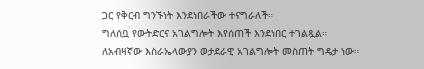ጋር የቅርብ ግንኙነት እንደነበራችው ተናግራለች።
ግለሰቧ የውትድርና አገልግሎት እየሰጠች እንደነበር ተገልጿል።
ለአብዛኛው እስራኤላውያን ወታደራዊ አገልግሎት መስጠት ግዴታ ነው።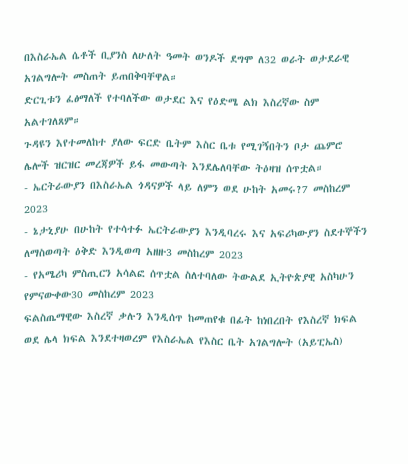በእስራኤል ሴቶች ቢያንስ ለሁለት ዓመት ወንዶች ደግሞ ለ32 ወራት ወታደራዊ አገልግሎት መስጠት ይጠበቅባቸዋል።
ድርጊቱን ፈፅማለች የተባለችው ወታደር እና የዕድሜ ልክ እስረኛው ስም አልተገለጸም።
ጉዳዩን እየተመለከተ ያለው ፍርድ ቤትም እስር ቤቱ የሚገኝበትን ቦታ ጨምሮ ሌሎች ዝርዝር መረጃዎች ይፋ መውጣት እንደሌለባቸው ትዕዛዝ ሰጥቷል።
- ኤርትራውያን በእስራኤል ጎዳናዎች ላይ ለምን ወደ ሁከት አመሩ?7 መስከረም 2023
- ኔታኒያሁ በሁከት የተሳተፉ ኤርትራውያን እንዲባረሩ እና አፍሪካውያን ስደተኞችን ለማስወጣት ዕቅድ እንዲወጣ አዘዙ3 መስከረም 2023
- የአሜሪካ ምስጢርን አሳልፎ ሰጥቷል ስለተባለው ትውልደ ኢትዮጵያዊ አስካሁን የምናውቀው30 መስከረም 2023
ፍልስጤማዊው እስረኛ ቃሉን እንዲሰጥ ከመጠየቁ በፊት ከነበረበት የእስረኛ ክፍል ወደ ሌላ ክፍል እንደተዛወረም የእስራኤል የእስር ቤት አገልግሎት (አይፒኤስ)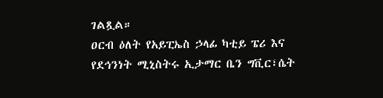ገልጿል።
ዐርብ ዕለት የአይፒኤስ ኃላፊ ካቲይ ፔሪ እና የደኅንነት ሚኒስትሩ ኢታማር ቤን ግቪር፣ሴት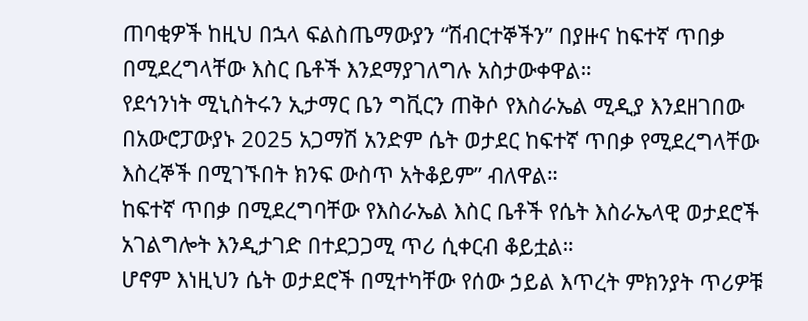ጠባቂዎች ከዚህ በኋላ ፍልስጤማውያን “ሽብርተኞችን” በያዙና ከፍተኛ ጥበቃ በሚደረግላቸው እስር ቤቶች እንደማያገለግሉ አስታውቀዋል።
የደኅንነት ሚኒስትሩን ኢታማር ቤን ግቪርን ጠቅሶ የእስራኤል ሚዲያ እንደዘገበው በአውሮፓውያኑ 2025 አጋማሽ አንድም ሴት ወታደር ከፍተኛ ጥበቃ የሚደረግላቸው እስረኞች በሚገኙበት ክንፍ ውስጥ አትቆይም” ብለዋል።
ከፍተኛ ጥበቃ በሚደረግባቸው የእስራኤል እስር ቤቶች የሴት እስራኤላዊ ወታደሮች አገልግሎት እንዲታገድ በተደጋጋሚ ጥሪ ሲቀርብ ቆይቷል።
ሆኖም እነዚህን ሴት ወታደሮች በሚተካቸው የሰው ኃይል እጥረት ምክንያት ጥሪዎቹ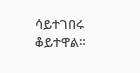ሳይተገበሩ ቆይተዋል።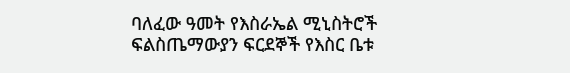ባለፈው ዓመት የእስራኤል ሚኒስትሮች ፍልስጤማውያን ፍርደኞች የእስር ቤቱ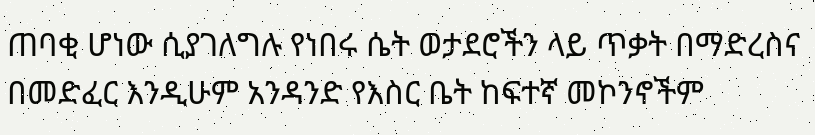ጠባቂ ሆነው ሲያገለግሉ የነበሩ ሴት ወታደሮችን ላይ ጥቃት በማድረስና በመድፈር እንዲሁም አንዳንድ የእስር ቤት ከፍተኛ መኮንኖችም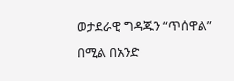ወታደራዊ ግዳጁን “ጥሰዋል” በሚል በአንድ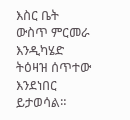እስር ቤት ውስጥ ምርመራ እንዲካሄድ ትዕዛዝ ሰጥተው እንደነበር ይታወሳል።